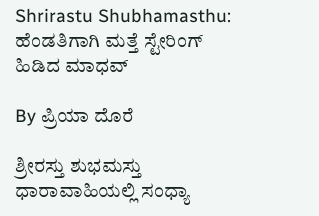Shrirastu Shubhamasthu: ಹೆಂಡತಿಗಾಗಿ ಮತ್ತೆ ಸ್ಟೇರಿಂಗ್ ಹಿಡಿದ ಮಾಧವ್

By ಪ್ರಿಯಾ ದೊರೆ

ಶ್ರೀರಸ್ತು ಶುಭಮಸ್ತು ಧಾರಾವಾಹಿಯಲ್ಲಿ ಸಂಧ್ಯಾ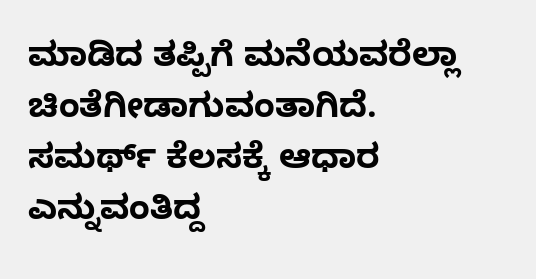ಮಾಡಿದ ತಪ್ಪಿಗೆ ಮನೆಯವರೆಲ್ಲಾ ಚಿಂತೆಗೀಡಾಗುವಂತಾಗಿದೆ. ಸಮರ್ಥ್ ಕೆಲಸಕ್ಕೆ ಆಧಾರ ಎನ್ನುವಂತಿದ್ದ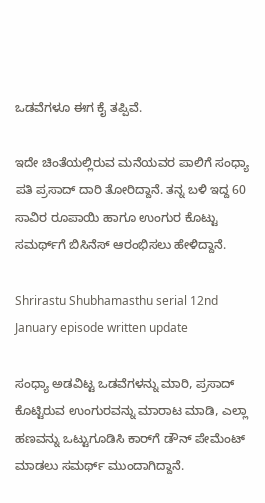ಒಡವೆಗಳೂ ಈಗ ಕೈ ತಪ್ಪಿವೆ.

ಇದೇ ಚಿಂತೆಯಲ್ಲಿರುವ ಮನೆಯವರ ಪಾಲಿಗೆ ಸಂಧ್ಯಾ ಪತಿ ಪ್ರಸಾದ್ ದಾರಿ ತೋರಿದ್ದಾನೆ. ತನ್ನ ಬಳಿ ಇದ್ದ 60 ಸಾವಿರ ರೂಪಾಯಿ ಹಾಗೂ ಉಂಗುರ ಕೊಟ್ಟು ಸಮರ್ಥ್‌ಗೆ ಬಿಸಿನೆಸ್ ಆರಂಭಿಸಲು ಹೇಳಿದ್ದಾನೆ.

Shrirastu Shubhamasthu serial 12nd January episode written update

ಸಂಧ್ಯಾ ಅಡವಿಟ್ಟ ಒಡವೆಗಳನ್ನು ಮಾರಿ, ಪ್ರಸಾದ್ ಕೊಟ್ಟಿರುವ ಉಂಗುರವನ್ನು ಮಾರಾಟ ಮಾಡಿ, ಎಲ್ಲಾ ಹಣವನ್ನು ಒಟ್ಟುಗೂಡಿಸಿ ಕಾರ್‌ಗೆ ಡೌನ್ ಪೇಮೆಂಟ್ ಮಾಡಲು ಸಮರ್ಥ್ ಮುಂದಾಗಿದ್ದಾನೆ.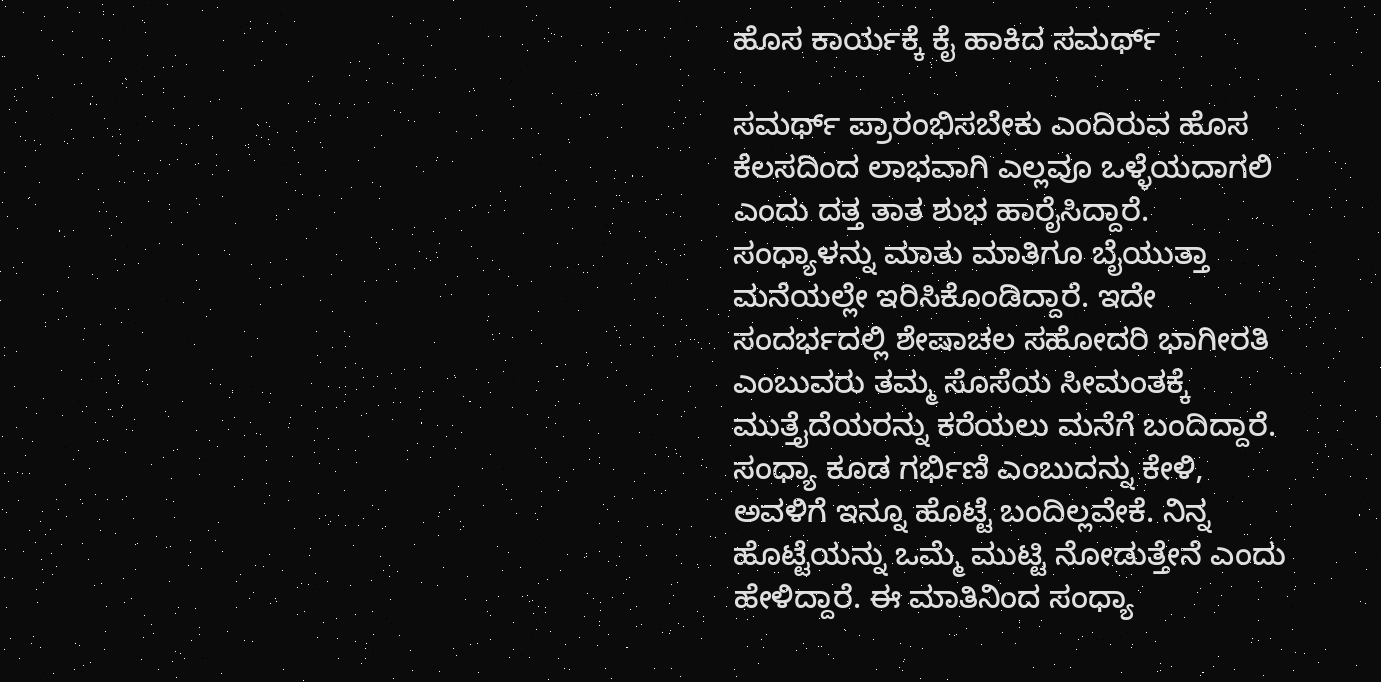ಹೊಸ ಕಾರ್ಯಕ್ಕೆ ಕೈ ಹಾಕಿದ ಸಮರ್ಥ್

ಸಮರ್ಥ್ ಪ್ರಾರಂಭಿಸಬೇಕು ಎಂದಿರುವ ಹೊಸ ಕೆಲಸದಿಂದ ಲಾಭವಾಗಿ ಎಲ್ಲವೂ ಒಳ್ಳೆಯದಾಗಲಿ ಎಂದು ದತ್ತ ತಾತ ಶುಭ ಹಾರೈಸಿದ್ದಾರೆ. ಸಂಧ್ಯಾಳನ್ನು ಮಾತು ಮಾತಿಗೂ ಬೈಯುತ್ತಾ ಮನೆಯಲ್ಲೇ ಇರಿಸಿಕೊಂಡಿದ್ದಾರೆ. ಇದೇ ಸಂದರ್ಭದಲ್ಲಿ ಶೇಷಾಚಲ ಸಹೋದರಿ ಭಾಗೀರತಿ ಎಂಬುವರು ತಮ್ಮ ಸೊಸೆಯ ಸೀಮಂತಕ್ಕೆ ಮುತ್ತೈದೆಯರನ್ನು ಕರೆಯಲು ಮನೆಗೆ ಬಂದಿದ್ದಾರೆ. ಸಂಧ್ಯಾ ಕೂಡ ಗರ್ಭಿಣಿ ಎಂಬುದನ್ನು ಕೇಳಿ, ಅವಳಿಗೆ ಇನ್ನೂ ಹೊಟ್ಟೆ ಬಂದಿಲ್ಲವೇಕೆ. ನಿನ್ನ ಹೊಟ್ಟೆಯನ್ನು ಒಮ್ಮೆ ಮುಟ್ಟಿ ನೋಡುತ್ತೇನೆ ಎಂದು ಹೇಳಿದ್ದಾರೆ. ಈ ಮಾತಿನಿಂದ ಸಂಧ್ಯಾ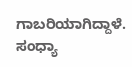ಗಾಬರಿಯಾಗಿದ್ದಾಳೆ. ಸಂಧ್ಯಾ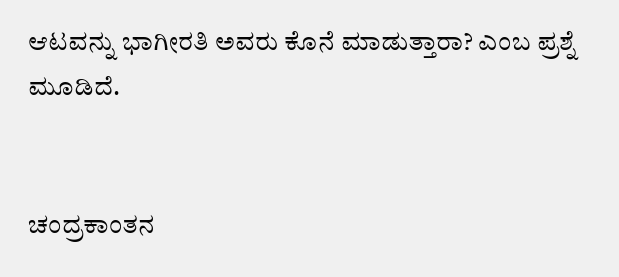ಆಟವನ್ನು ಭಾಗೀರತಿ ಅವರು ಕೊನೆ ಮಾಡುತ್ತಾರಾ? ಎಂಬ ಪ್ರಶ್ನೆ ಮೂಡಿದೆ.


ಚಂದ್ರಕಾಂತನ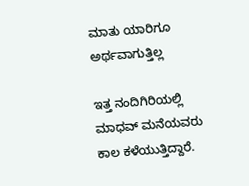ಮಾತು ಯಾರಿಗೂ ಅರ್ಥವಾಗುತ್ತಿಲ್ಲ

ಇತ್ತ ನಂದಿಗಿರಿಯಲ್ಲಿ ಮಾಧವ್ ಮನೆಯವರು ಕಾಲ ಕಳೆಯುತ್ತಿದ್ದಾರೆ.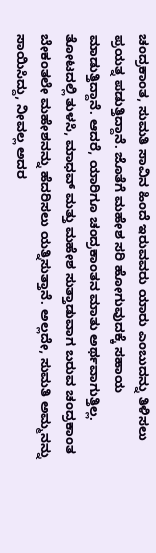ಚಂದ್ರಕಾಂತ, ಸುಮತಿ ಸಾವಿನ ಹಿಂದೆ ಇರುವವರು ಯಾರು ಎಂಬುದನ್ನು ತಿಳಿಸಲು ಪ್ರಯತ್ನ ಪಡುತ್ತಿದ್ದಾನೆ. ಜೊತೆಗೆ ಮಹೇಶ ಸರಿ ಹೋಗುವುದಕ್ಕೆ ಸಹಾಯ ಮಾಡುತ್ತಿದ್ದಾನೆ. ಆದರೆ, ಯಾರಿಗೂ ಚಂದ್ರಕಾಂತನ ಮಾತು ಅರ್ಥವಾಗುತ್ತಿಲ್ಲ. ತೋಟದಲ್ಲಿ ತುಳಸಿ, ಮಾಧವ್ ಮತ್ತು ಮಹೇಶ ಸುತ್ತಾಡುವಾಗ ಬರುವ ಚಂದ್ರಕಾಂತ ಬೇಕಂತಲೇ ಮಹೇಶನನ್ನು ಹೆದರಿಸಲು ಯತ್ನಿಸುತ್ತಾನೆ. ಅಲ್ಲದೇ, ಸುಮತಿ ಅಮ್ಮನನ್ನು ಸಾಯಿಸಿದ್ದು, ನೀವಲ್ಲ ಅದರ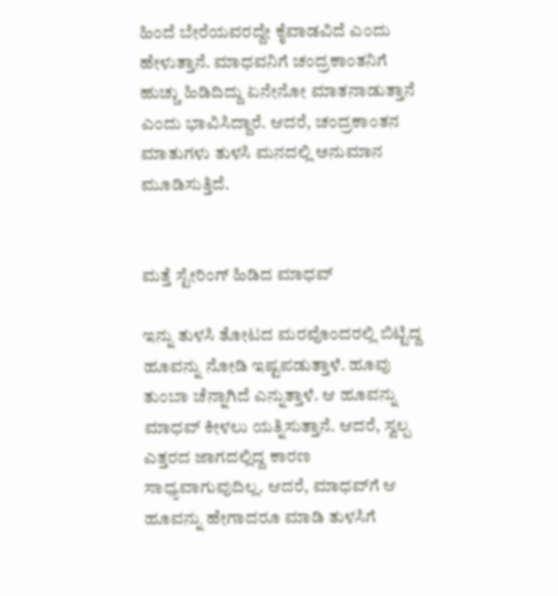ಹಿಂದೆ ಬೇರೆಯವರದ್ದೇ ಕೈವಾಡವಿದೆ ಎಂದು ಹೇಳುತ್ತಾನೆ. ಮಾಧವನಿಗೆ ಚಂದ್ರಕಾಂತನಿಗೆ ಹುಚ್ಚು ಹಿಡಿದಿದ್ದು ಏನೇನೋ ಮಾತನಾಡುತ್ತಾನೆ ಎಂದು ಭಾವಿಸಿದ್ದಾರೆ. ಆದರೆ, ಚಂದ್ರಕಾಂತನ ಮಾತುಗಳು ತುಳಸಿ ಮನದಲ್ಲಿ ಅನುಮಾನ ಮೂಡಿಸುತ್ತಿದೆ.


ಮತ್ತೆ ಸ್ಟೇರಿಂಗ್ ಹಿಡಿದ ಮಾಧವ್

ಇನ್ನು ತುಳಸಿ ತೋಟದ ಮರವೊಂದರಲ್ಲಿ ಬಿಟ್ಟಿದ್ದ ಹೂವನ್ನು ನೋಡಿ ಇಷ್ಟಪಡುತ್ತಾಳೆ. ಹೂವು ತುಂಬಾ ಚೆನ್ನಾಗಿದೆ ಎನ್ನುತ್ತಾಳೆ. ಆ ಹೂವನ್ನು ಮಾಧವ್ ಕೀಳಲು ಯತ್ನಿಸುತ್ತಾನೆ. ಆದರೆ, ಸ್ವಲ್ಪ ಎತ್ತರದ ಜಾಗದಲ್ಲಿದ್ದ ಕಾರಣ ಸಾಧ್ಯವಾಗುವುದಿಲ್ಲ. ಆದರೆ, ಮಾಧವ್‌ಗೆ ಆ ಹೂವನ್ನು ಹೇಗಾದರೂ ಮಾಡಿ ತುಳಸಿಗೆ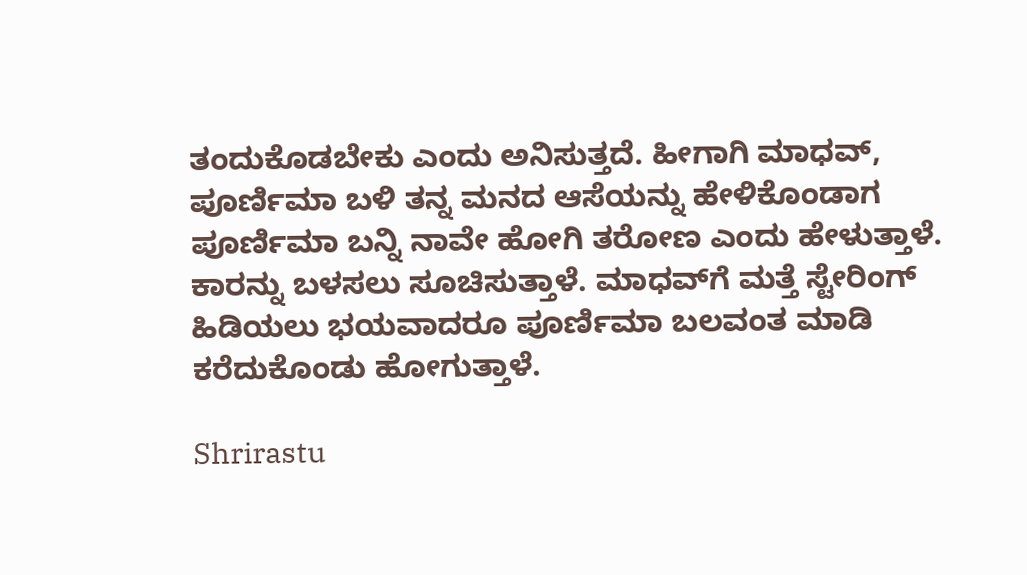ತಂದುಕೊಡಬೇಕು ಎಂದು ಅನಿಸುತ್ತದೆ. ಹೀಗಾಗಿ ಮಾಧವ್, ಪೂರ್ಣಿಮಾ ಬಳಿ ತನ್ನ ಮನದ ಆಸೆಯನ್ನು ಹೇಳಿಕೊಂಡಾಗ ಪೂರ್ಣಿಮಾ ಬನ್ನಿ ನಾವೇ ಹೋಗಿ ತರೋಣ ಎಂದು ಹೇಳುತ್ತಾಳೆ. ಕಾರನ್ನು ಬಳಸಲು ಸೂಚಿಸುತ್ತಾಳೆ. ಮಾಧವ್‌ಗೆ ಮತ್ತೆ ಸ್ಟೇರಿಂಗ್ ಹಿಡಿಯಲು ಭಯವಾದರೂ ಪೂರ್ಣಿಮಾ ಬಲವಂತ ಮಾಡಿ ಕರೆದುಕೊಂಡು ಹೋಗುತ್ತಾಳೆ.

Shrirastu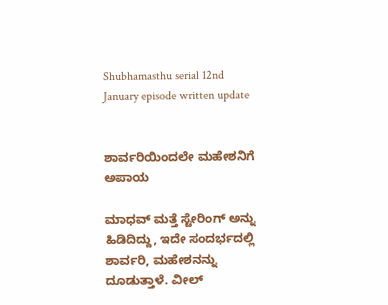Shubhamasthu serial 12nd January episode written update


ಶಾರ್ವರಿಯಿಂದಲೇ ಮಹೇಶನಿಗೆ ಅಪಾಯ

ಮಾಧವ್ ಮತ್ತೆ ಸ್ಟೇರಿಂಗ್ ಅನ್ನು ಹಿಡಿದಿದ್ದು, ಇದೇ ಸಂದರ್ಭದಲ್ಲಿ ಶಾರ್ವರಿ, ಮಹೇಶನನ್ನು ದೂಡುತ್ತಾಳೆ. ವೀಲ್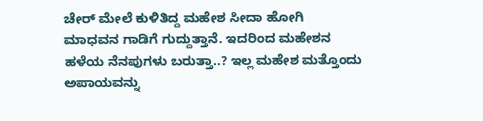ಚೇರ್ ಮೇಲೆ ಕುಳಿತಿದ್ದ ಮಹೇಶ ಸೀದಾ ಹೋಗಿ ಮಾಧವನ ಗಾಡಿಗೆ ಗುದ್ದುತ್ತಾನೆ. ಇದರಿಂದ ಮಹೇಶನ ಹಳೆಯ ನೆನಪುಗಳು ಬರುತ್ತಾ..? ಇಲ್ಲ ಮಹೇಶ ಮತ್ತೊಂದು ಅಪಾಯವನ್ನು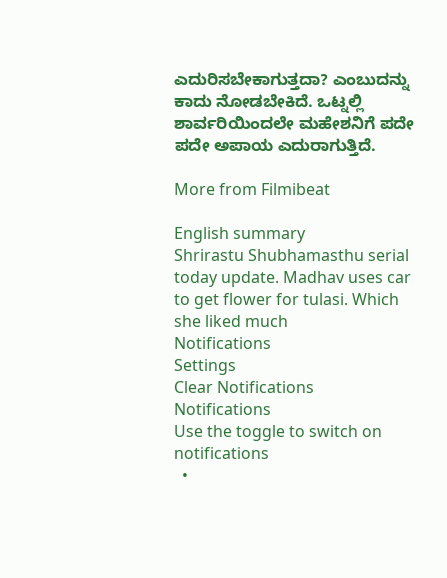ಎದುರಿಸಬೇಕಾಗುತ್ತದಾ? ಎಂಬುದನ್ನು ಕಾದು ನೋಡಬೇಕಿದೆ. ಒಟ್ನಲ್ಲಿ ಶಾರ್ವರಿಯಿಂದಲೇ ಮಹೇಶನಿಗೆ ಪದೇ ಪದೇ ಅಪಾಯ ಎದುರಾಗುತ್ತಿದೆ.

More from Filmibeat

English summary
Shrirastu Shubhamasthu serial today update. Madhav uses car to get flower for tulasi. Which she liked much
Notifications
Settings
Clear Notifications
Notifications
Use the toggle to switch on notifications
  •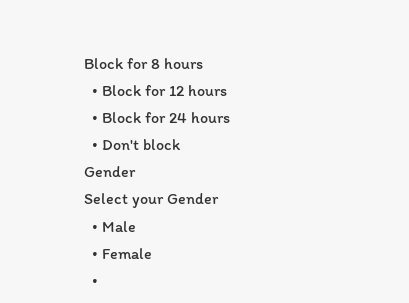Block for 8 hours
  • Block for 12 hours
  • Block for 24 hours
  • Don't block
Gender
Select your Gender
  • Male
  • Female
  •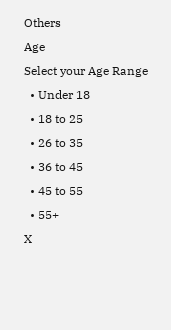Others
Age
Select your Age Range
  • Under 18
  • 18 to 25
  • 26 to 35
  • 36 to 45
  • 45 to 55
  • 55+
X